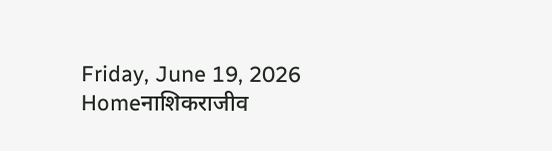Friday, June 19, 2026
Homeनाशिकराजीव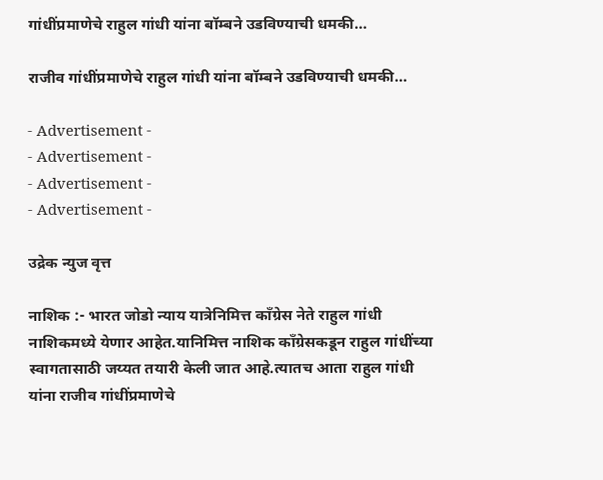गांधींप्रमाणेचे राहुल गांधी यांना बॉम्बने उडविण्याची धमकी…

राजीव गांधींप्रमाणेचे राहुल गांधी यांना बॉम्बने उडविण्याची धमकी…

- Advertisement -
- Advertisement -
- Advertisement -
- Advertisement -

उद्रेक न्युज वृत्त

नाशिक :- भारत जोडो न्याय यात्रेनिमित्त काँग्रेस नेते राहुल गांधी नाशिकमध्ये येणार आहेत.यानिमित्त नाशिक काँग्रेसकडून राहुल गांधींच्या स्वागतासाठी जय्यत तयारी केली जात आहे.त्यातच आता राहुल गांधी यांना राजीव गांधींप्रमाणेचे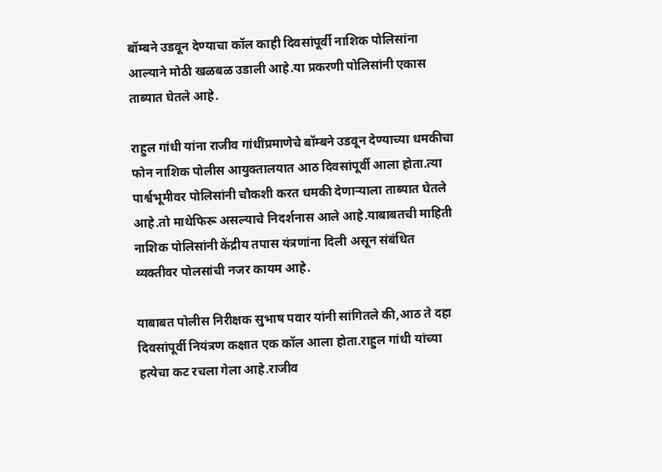बॉम्बने उडवून देण्याचा कॉल काही दिवसांपूर्वी नाशिक पोलिसांना  आल्याने मोठी खळबळ उडाली आहे.या प्रकरणी पोलिसांनी एकास ताब्यात घेतले आहे.

राहुल गांधी यांना राजीव गांधींप्रमाणेचे बॉम्बने उडवून देण्याच्या धमकीचा फोन नाशिक पोलीस आयुक्तालयात आठ दिवसांपूर्वी आला होता.त्या पार्श्वभूमीवर पोलिसांनी चौकशी करत धमकी देणाऱ्याला ताब्यात घेतले आहे.तो माथेफिरू असल्याचे निदर्शनास आले आहे.याबाबतची माहिती नाशिक पोलिसांनी केंद्रीय तपास यंत्रणांना दिली असून संबंधित व्यक्तीवर पोलसांची नजर कायम आहे.

याबाबत पोलीस निरीक्षक सुभाष पवार यांनी सांगितले की,आठ ते दहा दिवसांपूर्वी नियंत्रण कक्षात एक कॉल आला होता.राहुल गांधी यांच्या हत्येचा कट रचला गेला आहे.राजीव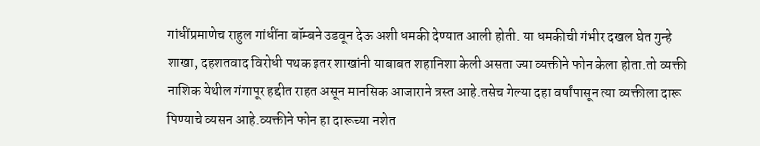गांधींप्रमाणेच राहुल गांधींना बॉम्बने उडवून देऊ अशी धमकी देण्यात आली होती. या धमकीची गंभीर दखल घेत गुन्हे शाखा, दहशतवाद विरोधी पथक इतर शाखांनी याबाबत शहानिशा केली असता ज्या व्यक्तीने फोन केला होता.तो व्यक्ती नाशिक येथील गंगापूर हद्दीत राहत असून मानसिक आजाराने त्रस्त आहे.तसेच गेल्या दहा वर्षांपासून त्या व्यक्तीला दारू पिण्याचे व्यसन आहे.व्यक्तीने फोन हा दारूच्या नशेत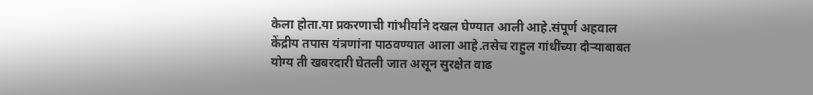केला होता.या प्रकरणाची गांभीर्याने दखल घेण्यात आली आहे.संपूर्ण अहवाल केंद्रीय तपास यंत्रणांना पाठवण्यात आला आहे.तसेच राहुल गांधींच्या दौऱ्याबाबत योग्य ती खबरदारी घेतली जात असून सुरक्षेत वाढ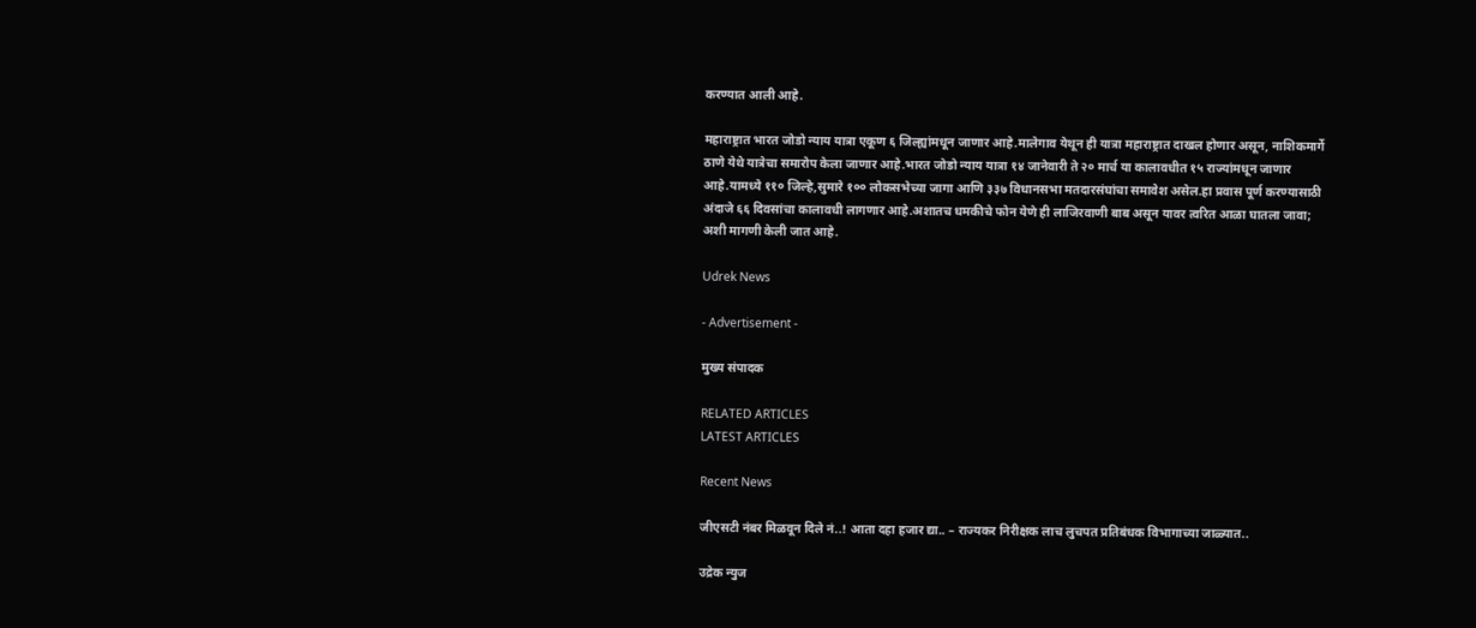करण्यात आली आहे.

महाराष्ट्रात भारत जोडो न्याय यात्रा एकूण ६ जिल्ह्यांमधून जाणार आहे.मालेगाव येथून ही यात्रा महाराष्ट्रात दाखल होणार असून, नाशिकमार्गे ठाणे येथे यात्रेचा समारोप केला जाणार आहे.भारत जोडो न्याय यात्रा १४ जानेवारी ते २० मार्च या कालावधीत १५ राज्यांमधून जाणार आहे.यामध्ये ११० जिल्हे,सुमारे १०० लोकसभेच्या जागा आणि ३३७ विधानसभा मतदारसंघांचा समावेश असेल.हा प्रवास पूर्ण करण्यासाठी अंदाजे ६६ दिवसांचा कालावधी लागणार आहे.अशातच धमकीचे फोन येणे ही लाजिरवाणी बाब असून यावर त्वरित आळा घातला जावा; अशी मागणी केली जात आहे.

Udrek News

- Advertisement -

मुख्य संपादक

RELATED ARTICLES
LATEST ARTICLES

Recent News

जीएसटी नंबर मिळवून दिले नं..! आता दहा हजार द्या.. – राज्यकर निरीक्षक लाच लुचपत प्रतिबंधक विभागाच्या जाळ्यात..

उद्रेक न्युज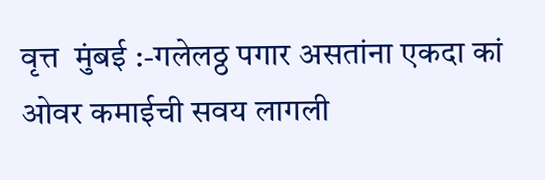वृत्त  मुंबई :-गलेलठ्ठ पगार असतांना एकदा कां ओवर कमाईची सवय लागली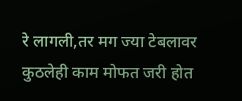रे लागली,तर मग ज्या टेबलावर कुठलेही काम मोफत जरी होत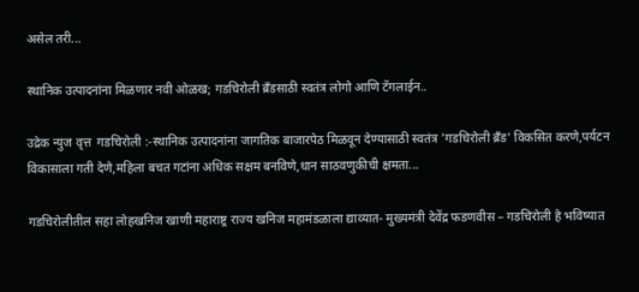असेल तरी...

स्थानिक उत्पादनांना मिळणार नवी ओळख; गडचिरोली ब्रँडसाठी स्वतंत्र लोगो आणि टॅगलाईन..

उद्रेक न्युज वृत्त  गडचिरोली :-स्थानिक उत्पादनांना जागतिक बाजारपेठ मिळवून देण्यासाठी स्वतंत्र 'गडचिरोली ब्रँड' विकसित करणे,पर्यटन विकासाला गती देणे,महिला बचत गटांना अधिक सक्षम बनविणे,धान साठवणुकीची क्षमता...

गडचिरोलीतील सहा लोहखनिज खाणी महाराष्ट्र राज्य खनिज महामंडळाला द्याव्यात- मुख्यमंत्री देवेंद्र फडणवीस – गडचिरोली हे भविष्यात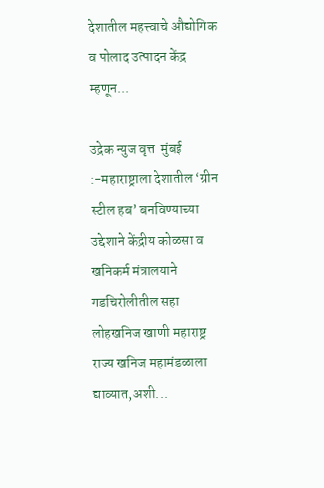देशातील महत्त्वाचे औद्योगिक व पोलाद उत्पादन केंद्र म्हणून...

उद्रेक न्युज वृत्त  मुंबई :-महाराष्ट्राला देशातील ‘ग्रीन स्टील हब’ बनविण्याच्या उद्देशाने केंद्रीय कोळसा व खनिकर्म मंत्रालयाने गडचिरोलीतील सहा लोहखनिज खाणी महाराष्ट्र राज्य खनिज महामंडळाला द्याव्यात,अशी...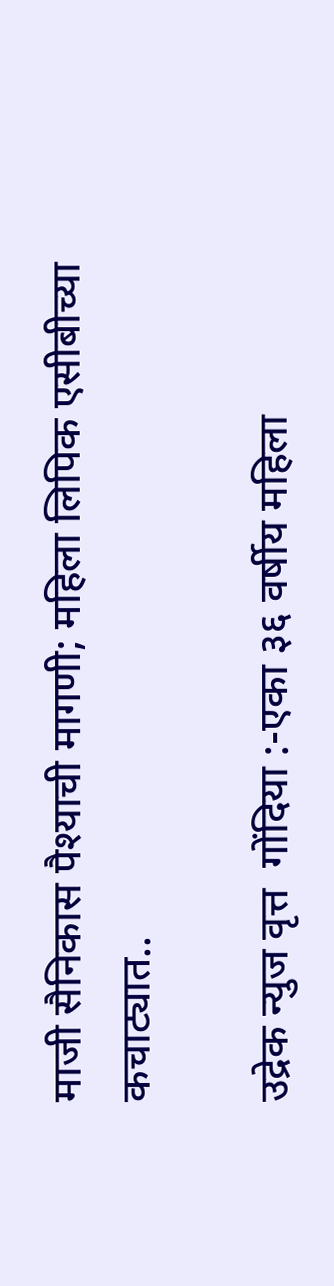माजी सैनिकास पैश्याची मागणी; महिला लिपिक एसीबीच्या कचाट्यात..

उद्रेक न्युज वृत्त  गोंदिया :-एका ३६ वर्षीय महिला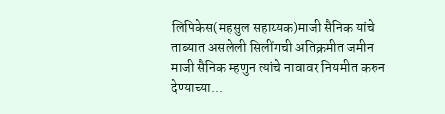लिपिकेस(महसुल सहाय्यक)माजी सैनिक यांचे ताब्यात असलेली सिलींगची अतिक्रमीत जमीन माजी सैनिक म्हणुन त्यांचे नावावर नियमीत करुन देण्याच्या...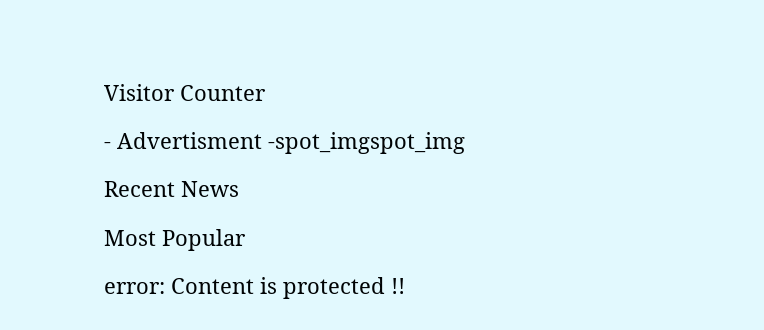Visitor Counter

- Advertisment -spot_imgspot_img

Recent News

Most Popular

error: Content is protected !!